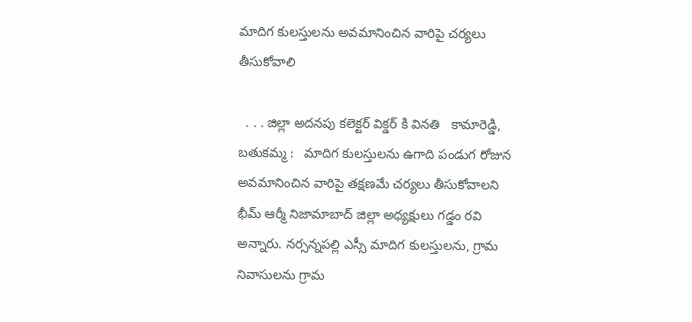మాదిగ కులస్తులను అవమానించిన వారిపై చర్యలు తీసుకోవాలి

  . . . జిల్లా అదనపు కలెక్టర్ విక్డర్ కి వినతి   కామారెడ్డి, బతుకమ్మ :   మాదిగ కులస్తులను ఉగాది పండుగ రోజున అవమానించిన వారిపై తక్షణమే చర్యలు తీసుకోవాలని భీమ్ ఆర్మీ నిజామాబాద్ జిల్లా అధ్యక్షులు గడ్డం రవి అన్నారు. నర్సన్నపల్లి ఎస్సీ మాదిగ కులస్తులను, గ్రామ నివాసులను గ్రామ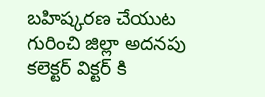బహిష్కరణ చేయుట గురించి జిల్లా అదనపు కలెక్టర్ విక్టర్ కి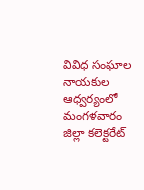వివిధ సంఘాల నాయకుల ఆధ్వర్యంలో మంగళవారం జిల్లా కలెక్టరేట్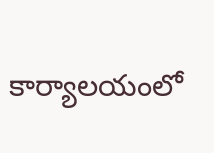కార్యాలయంలో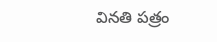వినతి పత్రం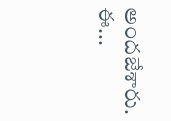అందజేశారు. ఈ...